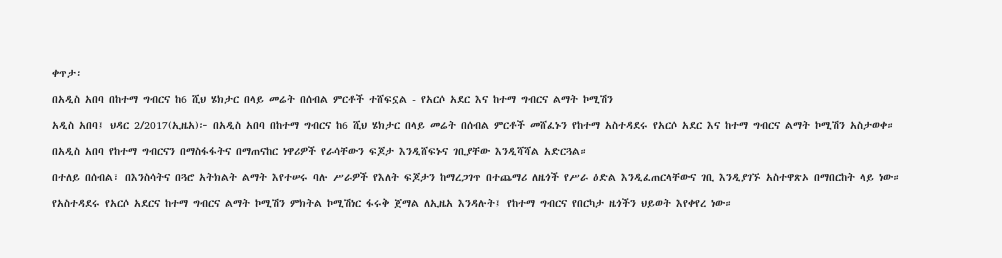ቀጥታ፡

በአዲስ አበባ በከተማ ግብርና ከ6 ሺህ ሄክታር በላይ መሬት በሰብል ምርቶች ተሸፍኗል - የአርሶ አደር እና ከተማ ግብርና ልማት ኮሚሽን

አዲስ አበባ፤ ህዳር 2/2017(ኢዜአ)፦ በአዲስ አበባ በከተማ ግብርና ከ6 ሺህ ሄክታር በላይ መሬት በሰብል ምርቶች መሸፈኑን የከተማ አስተዳደሩ የአርሶ አደር እና ከተማ ግብርና ልማት ኮሚሽን አስታወቀ።

በአዲስ አበባ የከተማ ግብርናን በማስፋፋትና በማጠናከር ነዋሪዎች የራሳቸውን ፍጆታ እንዲሸፍኑና ገቢያቸው እንዲሻሻል አድርጓል።

በተለይ በሰብል፣ በእንስሳትና በጓሮ አትክልት ልማት እየተሠሩ ባሉ ሥራዎች የእለት ፍጆታን ከማረጋገጥ በተጨማሪ ለዜጎች የሥራ ዕድል እንዲፈጠርላቸውና ገቢ እንዲያገኙ አስተዋጽኦ በማበርከት ላይ ነው።

የአስተዳደሩ የአርሶ አደርና ከተማ ግብርና ልማት ኮሚሽን ምክትል ኮሚሽነር ፋሩቅ ጀማል ለኢዜአ እንዳሉት፤ የከተማ ግብርና የበርካታ ዜጎችን ህይወት እየቀየረ ነው።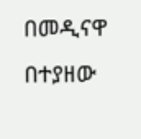በመዲናዋ በተያዘው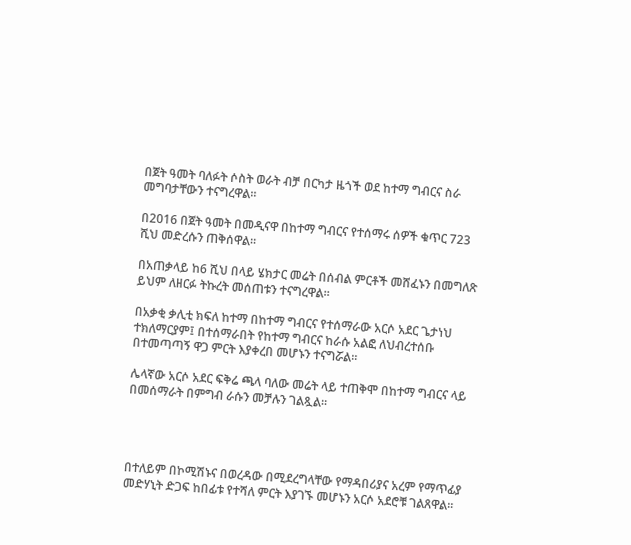በጀት ዓመት ባለፉት ሶስት ወራት ብቻ በርካታ ዜጎች ወደ ከተማ ግብርና ስራ መግባታቸውን ተናግረዋል።

በ2016 በጀት ዓመት በመዲናዋ በከተማ ግብርና የተሰማሩ ሰዎች ቁጥር 723 ሺህ መድረሱን ጠቅሰዋል።

በአጠቃላይ ከ6 ሺህ በላይ ሄክታር መሬት በሰብል ምርቶች መሸፈኑን በመግለጽ ይህም ለዘርፉ ትኩረት መሰጠቱን ተናግረዋል፡፡

በአቃቂ ቃሊቲ ክፍለ ከተማ በከተማ ግብርና የተሰማራው አርሶ አደር ጌታነህ ተክለማርያም፤ በተሰማራበት የከተማ ግብርና ከራሱ አልፎ ለህብረተሰቡ በተመጣጣኝ ዋጋ ምርት እያቀረበ መሆኑን ተናግሯል።

ሌላኛው አርሶ አደር ፍቅሬ ጫላ ባለው መሬት ላይ ተጠቅሞ በከተማ ግብርና ላይ በመሰማራት በምግብ ራሱን መቻሉን ገልጿል።




በተለይም በኮሚሽኑና በወረዳው በሚደረግላቸው የማዳበሪያና አረም የማጥፊያ መድሃኒት ድጋፍ ከበፊቱ የተሻለ ምርት እያገኙ መሆኑን አርሶ አደሮቹ ገልጸዋል፡፡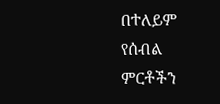በተለይም የሰብል ምርቶችን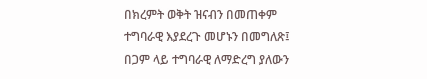በክረምት ወቅት ዝናብን በመጠቀም ተግባራዊ እያደረጉ መሆኑን በመግለጽ፤ በጋም ላይ ተግባራዊ ለማድረግ ያለውን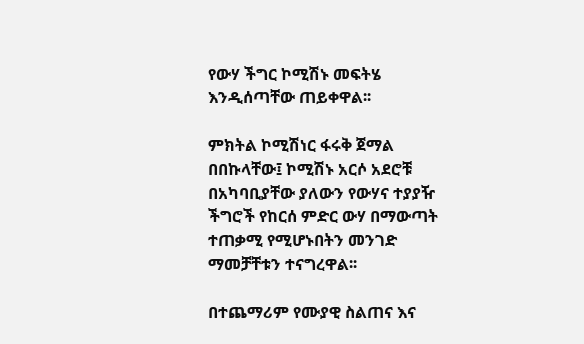የውሃ ችግር ኮሚሽኑ መፍትሄ እንዲሰጣቸው ጠይቀዋል፡፡

ምክትል ኮሚሽነር ፋሩቅ ጀማል በበኩላቸው፤ ኮሚሽኑ አርሶ አደሮቹ በአካባቢያቸው ያለውን የውሃና ተያያዥ ችግሮች የከርሰ ምድር ውሃ በማውጣት ተጠቃሚ የሚሆኑበትን መንገድ ማመቻቸቱን ተናግረዋል፡፡

በተጨማሪም የሙያዊ ስልጠና እና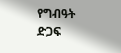የግብዓት ድጋፍ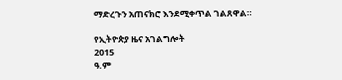ማድረጉን አጠናክሮ እንደሚቀጥል ገልጸዋል።

የኢትዮጵያ ዜና አገልግሎት
2015
ዓ.ም